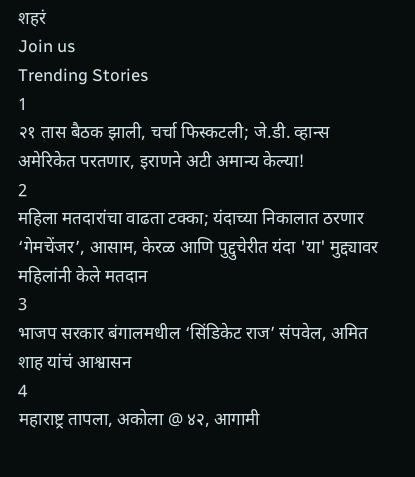शहरं
Join us
Trending Stories
1
२१ तास बैठक झाली, चर्चा फिस्कटली; जे.डी. व्हान्स अमेरिकेत परतणार, इराणने अटी अमान्य केल्या!
2
महिला मतदारांचा वाढता टक्का; यंदाच्या निकालात ठरणार ‘गेमचेंजर’, आसाम, केरळ आणि पुद्दुचेरीत यंदा 'या' मुद्द्यावर महिलांनी केले मतदान
3
भाजप सरकार बंगालमधील ‘सिंडिकेट राज’ संपवेल, अमित शाह यांचं आश्वासन
4
महाराष्ट्र तापला, अकोला @ ४२, आगामी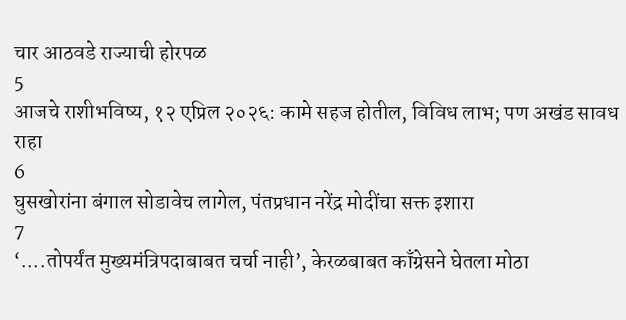चार आठवडे राज्याची होरपळ
5
आजचे राशीभविष्य, १२ एप्रिल २०२६: कामे सहज होतील, विविध लाभ; पण अखंड सावध राहा
6
घुसखोरांना बंगाल सोडावेच लागेल, पंतप्रधान नरेंद्र मोदींचा सक्त इशारा
7
‘....तोपर्यंत मुख्यमंत्रिपदाबाबत चर्चा नाही’, केरळबाबत काँग्रेसने घेतला मोठा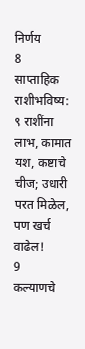निर्णय
8
साप्ताहिक राशीभविष्य: ९ राशींना लाभ, कामात यश, कष्टाचे चीज; उधारी परत मिळेल, पण खर्च वाढेल!
9
कल्याणचे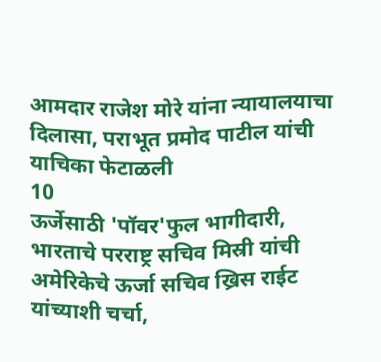आमदार राजेश मोरे यांना न्यायालयाचा दिलासा, पराभूत प्रमोद पाटील यांची याचिका फेटाळली
10
ऊर्जेसाठी 'पॉवर'फुल भागीदारी, भारताचे परराष्ट्र सचिव मिस्री यांची अमेरिकेचे ऊर्जा सचिव ख्रिस राईट यांच्याशी चर्चा,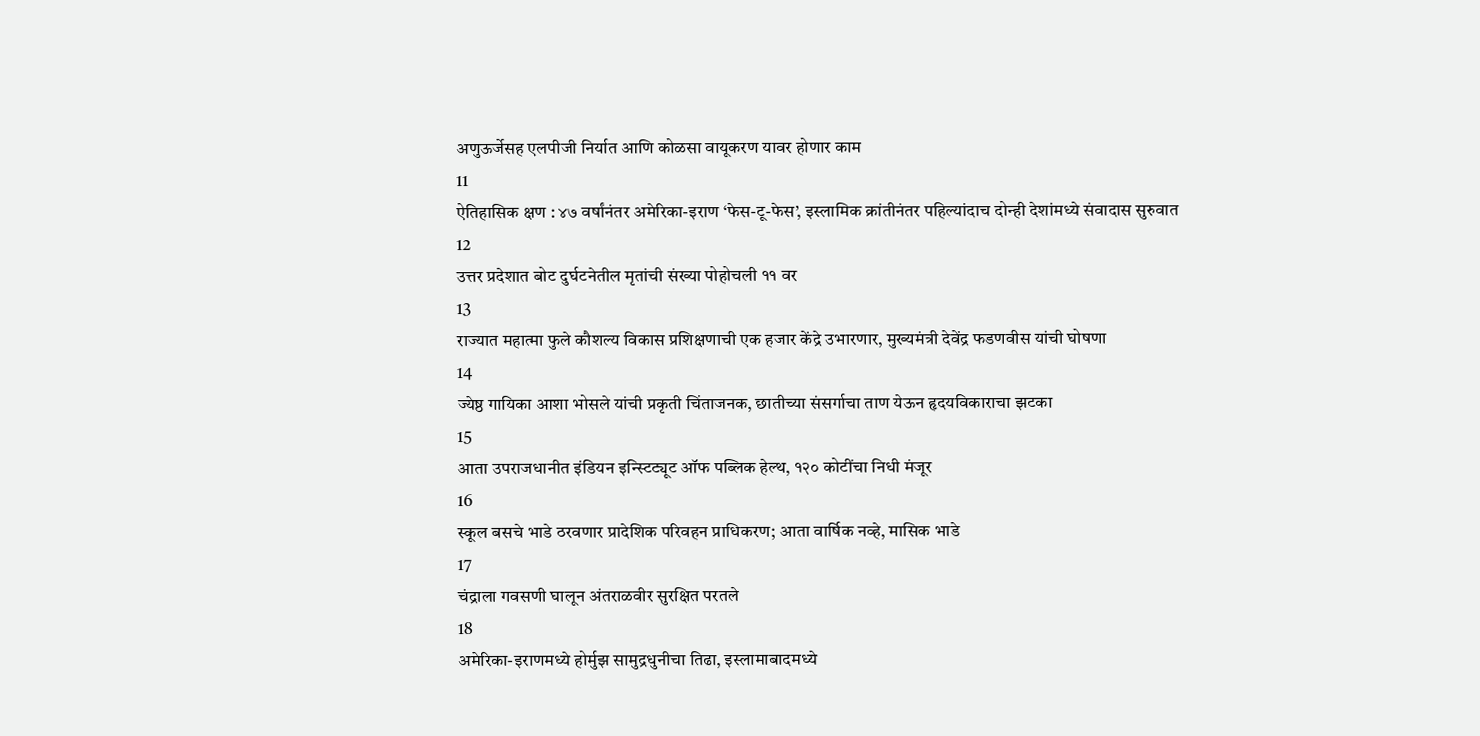अणुऊर्जेसह एलपीजी निर्यात आणि कोळसा वायूकरण यावर होणार काम
11
ऐतिहासिक क्षण : ४७ वर्षांनंतर अमेरिका-इराण ‘फेस-टू-फेस’, इस्लामिक क्रांतीनंतर पहिल्यांदाच दोन्ही देशांमध्ये संवादास सुरुवात
12
उत्तर प्रदेशात बोट दुर्घटनेतील मृतांची संख्या पोहोचली ११ वर
13
राज्यात महात्मा फुले कौशल्य विकास प्रशिक्षणाची एक हजार केंद्रे उभारणार, मुख्यमंत्री देवेंद्र फडणवीस यांची घोषणा
14
ज्येष्ठ गायिका आशा भोसले यांची प्रकृती चिंताजनक, छातीच्या संसर्गाचा ताण येऊन हृदयविकाराचा झटका
15
आता उपराजधानीत इंडियन इन्स्टिट्यूट ऑफ पब्लिक हेल्थ, १२० कोटींचा निधी मंजूर
16
स्कूल बसचे भाडे ठरवणार प्रादेशिक परिवहन प्राधिकरण; आता वार्षिक नव्हे, मासिक भाडे
17
चंद्राला गवसणी घालून अंतराळवीर सुरक्षित परतले
18
अमेरिका-इराणमध्ये होर्मुझ सामुद्रधुनीचा तिढा, इस्लामाबादमध्ये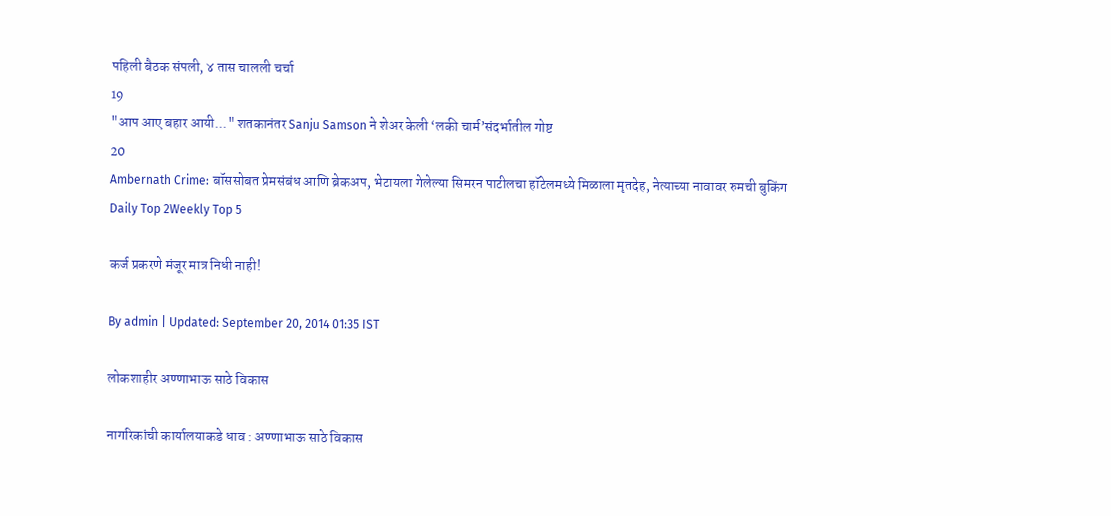पहिली बैठक संपली, ४ तास चालली चर्चा
19
"आप आए बहार आयी..." शतकानंतर Sanju Samson ने शेअर केली ‘लकी चार्म’संदर्भातील गोष्ट
20
Ambernath Crime: बॉससोबत प्रेमसंबंध आणि ब्रेकअप, भेटायला गेलेल्या सिमरन पाटीलचा हॉटेलमध्ये मिळाला मृतदेह, नेत्याच्या नावावर रुमची बुकिंग
Daily Top 2Weekly Top 5

कर्ज प्रकरणे मंजूर मात्र निधी नाही!

By admin | Updated: September 20, 2014 01:35 IST

लोकशाहीर अण्णाभाऊ साठे विकास

नागरिकांची कार्यालयाकडे धाव : अण्णाभाऊ साठे विकास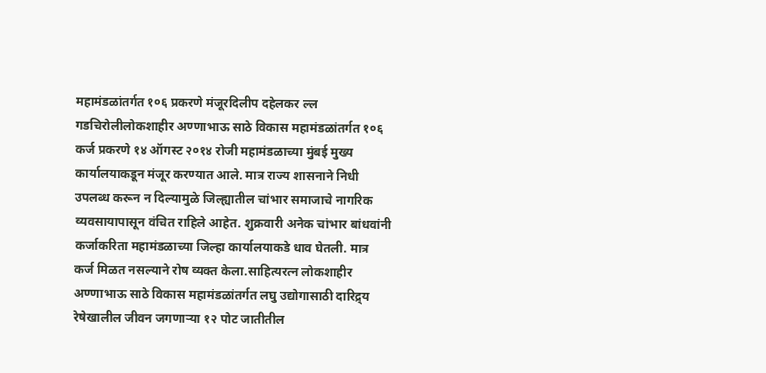महामंडळांतर्गत १०६ प्रकरणे मंजूरदिलीप दहेलकर ल्ल गडचिरोलीलोकशाहीर अण्णाभाऊ साठे विकास महामंडळांतर्गत १०६ कर्ज प्रकरणे १४ ऑगस्ट २०१४ रोजी महामंडळाच्या मुंबई मुख्य कार्यालयाकडून मंजूर करण्यात आले. मात्र राज्य शासनाने निधी उपलब्ध करून न दिल्यामुळे जिल्ह्यातील चांभार समाजाचे नागरिक व्यवसायापासून वंचित राहिले आहेत. शुक्रवारी अनेक चांभार बांधवांनी कर्जाकरिता महामंडळाच्या जिल्हा कार्यालयाकडे धाव घेतली. मात्र कर्ज मिळत नसल्याने रोष व्यक्त केला.साहित्यरत्न लोकशाहीर अण्णाभाऊ साठे विकास महामंडळांतर्गत लघु उद्योगासाठी दारिद्र्य रेषेखालील जीवन जगणाऱ्या १२ पोट जातीतील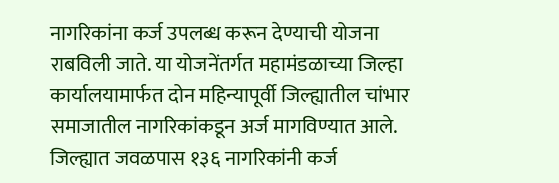नागरिकांना कर्ज उपलब्ध करून देण्याची योजना राबविली जाते. या योजनेंतर्गत महामंडळाच्या जिल्हा कार्यालयामार्फत दोन महिन्यापूर्वी जिल्ह्यातील चांभार समाजातील नागरिकांकडून अर्ज मागविण्यात आले. जिल्ह्यात जवळपास १३६ नागरिकांनी कर्ज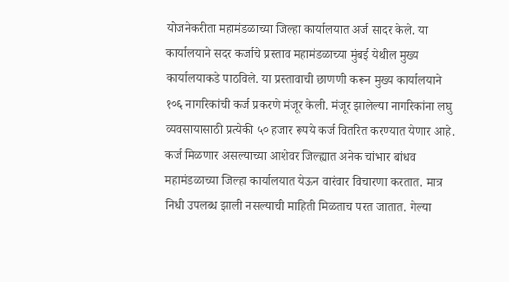योजनेकरीता महामंडळाच्या जिल्हा कार्यालयात अर्ज सादर केले. या कार्यालयाने सदर कर्जाचे प्रस्ताव महामंडळाच्या मुंबई येथील मुख्य कार्यालयाकडे पाठविले. या प्रस्तावाची छाणणी करून मुख्य कार्यालयाने १०६ नागरिकांची कर्ज प्रकरणे मंजूर केली. मंजूर झालेल्या नागरिकांना लघु व्यवसायासाठी प्रत्येकी ५० हजार रूपये कर्ज वितरित करण्यात येणार आहे. कर्ज मिळणार असल्याच्या आशेवर जिल्ह्यात अनेक चांभार बांधव महामंडळाच्या जिल्हा कार्यालयात येऊन वारंवार विचारणा करतात. मात्र निधी उपलब्ध झाली नसल्याची माहिती मिळताच परत जातात. गेल्या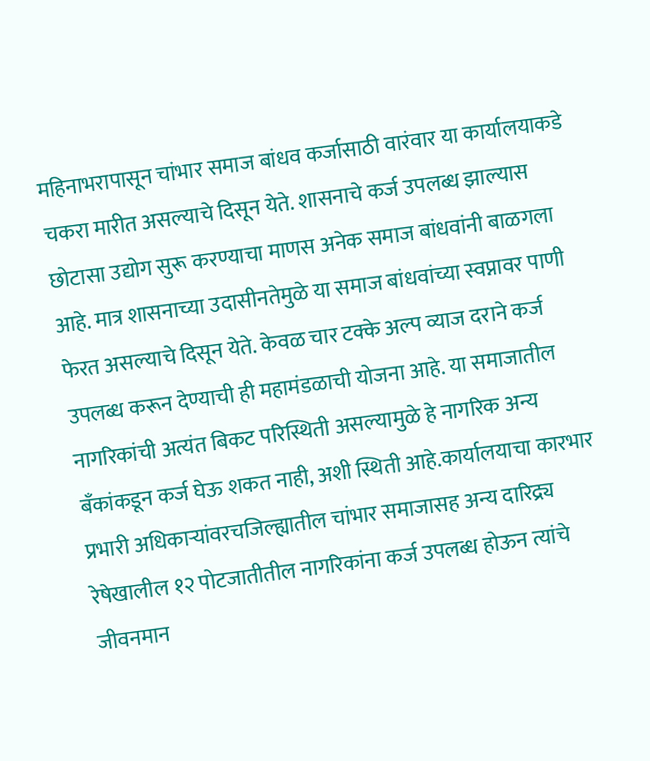महिनाभरापासून चांभार समाज बांधव कर्जासाठी वारंवार या कार्यालयाकडे चकरा मारीत असल्याचे दिसून येते. शासनाचे कर्ज उपलब्ध झाल्यास छोटासा उद्योग सुरू करण्याचा माणस अनेक समाज बांधवांनी बाळगला आहे. मात्र शासनाच्या उदासीनतेमुळे या समाज बांधवांच्या स्वप्नावर पाणी फेरत असल्याचे दिसून येते. केवळ चार टक्के अल्प व्याज दराने कर्ज उपलब्ध करून देण्याची ही महामंडळाची योजना आहे. या समाजातील नागरिकांची अत्यंत बिकट परिस्थिती असल्यामुळे हे नागरिक अन्य बँकांकडून कर्ज घेऊ शकत नाही, अशी स्थिती आहे.कार्यालयाचा कारभार प्रभारी अधिकाऱ्यांवरचजिल्ह्यातील चांभार समाजासह अन्य दारिद्र्य रेषेखालील १२ पोटजातीतील नागरिकांना कर्ज उपलब्ध होऊन त्यांचे जीवनमान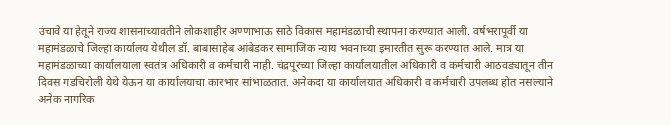उंचावे या हेतूने राज्य शासनाच्यावतीने लोकशाहीर अण्णाभाऊ साठे विकास महामंडळाची स्थापना करण्यात आली. वर्षभरापूर्वी या महामंडळाचे जिल्हा कार्यालय येथील डॉ. बाबासाहेब आंबेडकर सामाजिक न्याय भवनाच्या इमारतीत सुरू करण्यात आले. मात्र या महामंडळाच्या कार्यालयाला स्वतंत्र अधिकारी व कर्मचारी नाही. चंद्रपूरच्या जिल्हा कार्यालयातील अधिकारी व कर्मचारी आठवड्यातून तीन दिवस गडचिरोली येथे येऊन या कार्यालयाचा कारभार सांभाळतात. अनेकदा या कार्यालयात अधिकारी व कर्मचारी उपलब्ध होत नसल्याने अनेक नागरिक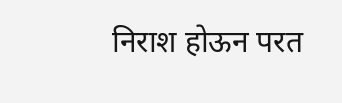निराश होऊन परत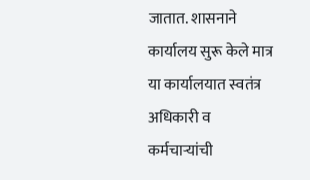जातात. शासनाने कार्यालय सुरू केले मात्र या कार्यालयात स्वतंत्र अधिकारी व कर्मचाऱ्यांची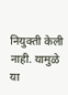नियुक्ती केली नाही. यामुळे या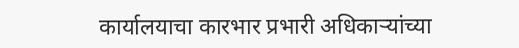कार्यालयाचा कारभार प्रभारी अधिकाऱ्यांच्या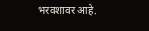भरवशावर आहे.